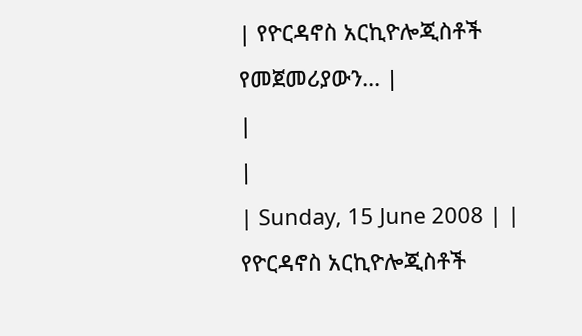| የዮርዳኖስ አርኪዮሎጂስቶች የመጀመሪያውን... |
|
|
| Sunday, 15 June 2008 | |
የዮርዳኖስ አርኪዮሎጂስቶች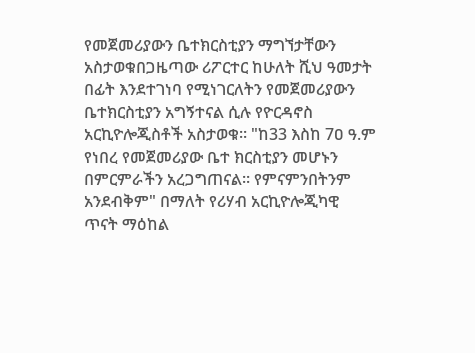የመጀመሪያውን ቤተክርስቲያን ማግኘታቸውን አስታወቁበጋዜጣው ሪፖርተር ከሁለት ሺህ ዓመታት በፊት እንደተገነባ የሚነገርለትን የመጀመሪያውን ቤተክርስቲያን አግኝተናል ሲሉ የዮርዳኖስ አርኪዮሎጂስቶች አስታወቁ፡፡ "ከ33 እስከ 7ዐ ዓ.ም የነበረ የመጀመሪያው ቤተ ክርስቲያን መሆኑን በምርምራችን አረጋግጠናል፡፡ የምናምንበትንም አንደብቅም" በማለት የሪሃብ አርኪዮሎጂካዊ ጥናት ማዕከል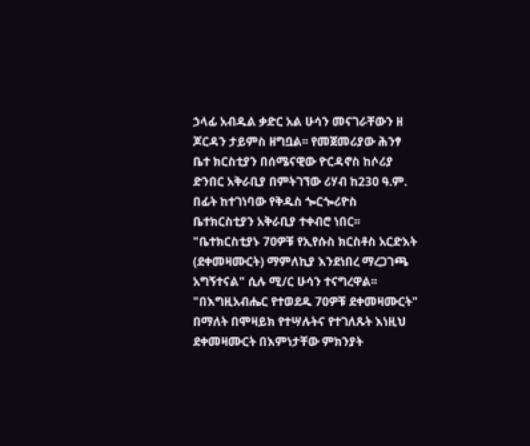ኃላፊ አብዱል ቃድር አል ሁሳን መናገራቸውን ዘ ጆርዳን ታይምስ ዘግቧል፡፡ የመጀመሪያው ሕንፃ ቤተ ክርስቲያን በሰሜናዊው ዮርዳኖስ ከሶሪያ ድንበር አቅራቢያ በምትገኘው ሪሃብ ከ23ዐ ዓ.ም. በፊት ከተገነባው የቅዱስ ጐርጐሪዮስ ቤተክርስቲያን አቅራቢያ ተቀብሮ ነበር፡፡ "ቤተክርስቲያኑ 7ዐዎቹ የኢየሱስ ክርስቶስ አርድእት (ደቀመዛሙርት) ማምለኪያ እንደነበረ ማረጋገጫ አግኝተናል" ሲሉ ሚ/ር ሁሳን ተናግረዋል፡፡ "በእግዚአብሔር የተወደዱ 70ዎቹ ደቀመዛሙርት" በማለት በሞዛይክ የተሣሉትና የተገለጹት እነዚህ ደቀመዛሙርት በእምነታቸው ምክንያት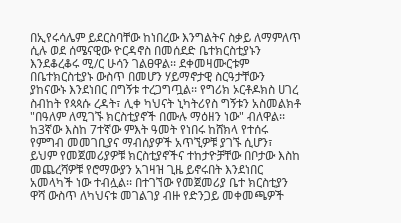በኢየሩሳሌም ይደርስባቸው ከነበረው እንግልትና ስቃይ ለማምለጥ ሲሉ ወደ ሰሜናዊው ዮርዳኖስ በመሰደድ ቤተክርስቲያኑን እንደቆረቆሩ ሚ/ር ሁሳን ገልፀዋል፡፡ ደቀመዛሙርቱም በቤተክርስቲያኑ ውስጥ በመሆን ሃይማኖታዊ ስርዓታቸውን ያከናውኑ እንደነበር በግኝቱ ተረጋግጧል፡፡ የግሪክ ኦርቶዶክስ ሀገረ ስብከት የጳጳሱ ረዳት፣ ሊቀ ካህናት ኒካትሪየስ ግኝቱን አስመልክቶ "በዓለም ለሚገኙ ክርስቲያኖች በሙሉ ማዕዘን ነው" ብለዋል፡፡ ከ3ኛው እስከ 7ተኛው ምእት ዓመት የነበሩ ከሸክላ የተሰሩ የምግብ መመገቢያና ማብሰያዎች አጥኚዎቹ ያገኙ ሲሆን፣ ይህም የመጀመሪያዎቹ ክርስቲያኖችና ተከታዮቻቸው በቦታው እስከ መጨረሻዎቹ የሮማውያን አገዛዝ ጊዜ ይኖሩበት እንደነበር አመላካች ነው ተብሏል፡፡ በተገኘው የመጀመሪያ ቤተ ክርስቲያን ዋሻ ውስጥ ለካህናቱ መገልገያ ብዙ የድንጋይ መቀመጫዎች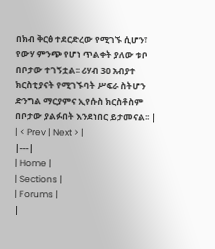በክብ ቅርፅ ተደርድረው የሚገኙ ሲሆን፣ የውሃ ምንጭ የሆነ ጥልቀት ያለው ቱቦ በቦታው ተገኝቷል፡፡ ሪሃብ 3ዐ አብያተ ክርስቲያናት የሚገኙባት ሥፍራ ስትሆን ድንግል ማርያምና ኢየሱስ ክርስቶስም በቦታው ያልፉበት እንደነበር ይታመናል፡፡ |
| < Prev | Next > |
|---|
| Home |
| Sections |
| Forums |
|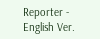Reporter - English Ver.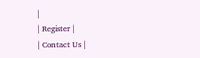|
| Register |
| Contact Us |